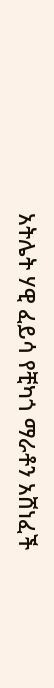አትሌት ሃዊ ፈይሳ የቺካጎ ማራቶን አሸነፈች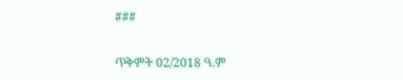###

ጥቅምት 02/2018 ዓ.ም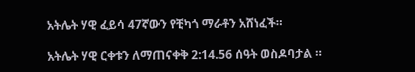አትሌት ሃዊ ፈይሳ 47ኛውን የቺካጎ ማራቶን አሸነፈች።

አትሌት ሃዊ ርቀቱን ለማጠናቀቅ 2:14.56 ሰዓት ወስዶባታል ።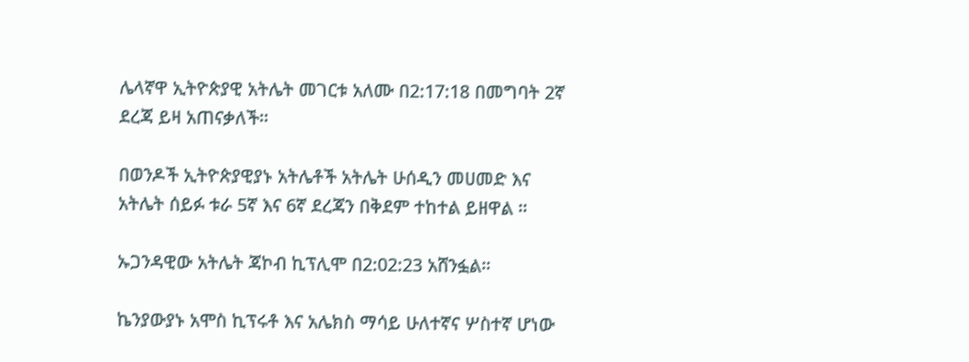ሌላኛዋ ኢትዮጵያዊ አትሌት መገርቱ አለሙ በ2:17:18 በመግባት 2ኛ ደረጃ ይዛ አጠናቃለች።

በወንዶች ኢትዮጵያዊያኑ አትሌቶች አትሌት ሁሰዲን መሀመድ እና አትሌት ሰይፉ ቱራ 5ኛ እና 6ኛ ደረጃን በቅደም ተከተል ይዘዋል ።

ኡጋንዳዊው አትሌት ጃኮብ ኪፕሊሞ በ2:02:23 አሸንፏል።

ኬንያውያኑ አሞስ ኪፕሩቶ እና አሌክስ ማሳይ ሁለተኛና ሦስተኛ ሆነው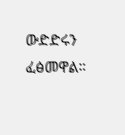ውድድሩን ፈፅመዋል።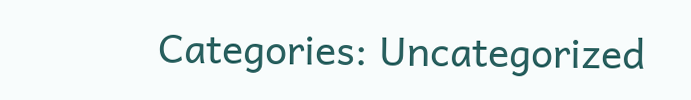Categories: Uncategorized